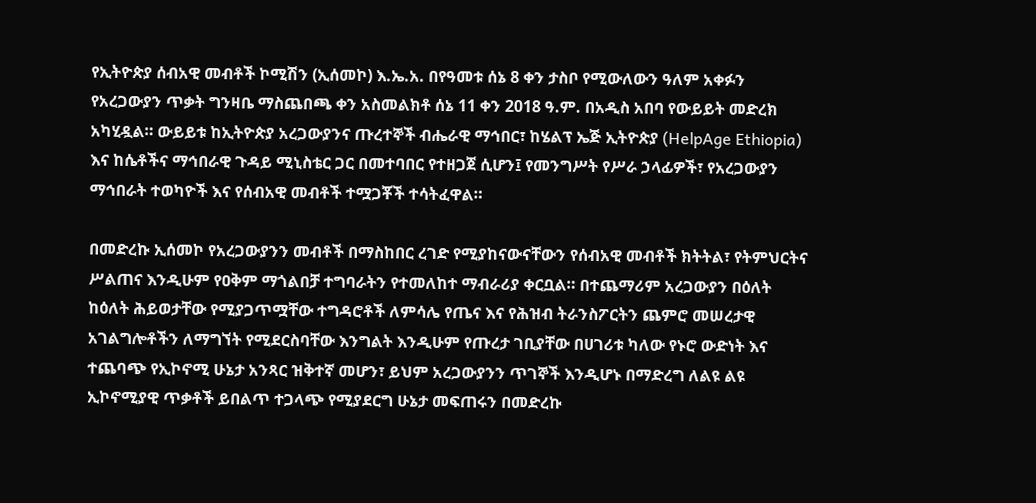የኢትዮጵያ ሰብአዊ መብቶች ኮሚሽን (ኢሰመኮ) እ.ኤ.አ. በየዓመቱ ሰኔ 8 ቀን ታስቦ የሚውለውን ዓለም አቀፉን የአረጋውያን ጥቃት ግንዛቤ ማስጨበጫ ቀን አስመልክቶ ሰኔ 11 ቀን 2018 ዓ.ም. በአዲስ አበባ የውይይት መድረክ አካሂዷል። ውይይቱ ከኢትዮጵያ አረጋውያንና ጡረተኞች ብሔራዊ ማኅበር፣ ከሄልፕ ኤጅ ኢትዮጵያ (HelpAge Ethiopia) እና ከሴቶችና ማኅበራዊ ጉዳይ ሚኒስቴር ጋር በመተባበር የተዘጋጀ ሲሆን፤ የመንግሥት የሥራ ኃላፊዎች፣ የአረጋውያን ማኅበራት ተወካዮች እና የሰብአዊ መብቶች ተሟጋቾች ተሳትፈዋል።

በመድረኩ ኢሰመኮ የአረጋውያንን መብቶች በማስከበር ረገድ የሚያከናውናቸውን የሰብአዊ መብቶች ክትትል፣ የትምህርትና ሥልጠና እንዲሁም የዐቅም ማጎልበቻ ተግባራትን የተመለከተ ማብራሪያ ቀርቧል። በተጨማሪም አረጋውያን በዕለት ከዕለት ሕይወታቸው የሚያጋጥሟቸው ተግዳሮቶች ለምሳሌ የጤና እና የሕዝብ ትራንስፖርትን ጨምሮ መሠረታዊ አገልግሎቶችን ለማግኘት የሚደርስባቸው እንግልት እንዲሁም የጡረታ ገቢያቸው በሀገሪቱ ካለው የኑሮ ውድነት እና ተጨባጭ የኢኮኖሚ ሁኔታ አንጻር ዝቅተኛ መሆን፣ ይህም አረጋውያንን ጥገኞች እንዲሆኑ በማድረግ ለልዩ ልዩ ኢኮኖሚያዊ ጥቃቶች ይበልጥ ተጋላጭ የሚያደርግ ሁኔታ መፍጠሩን በመድረኩ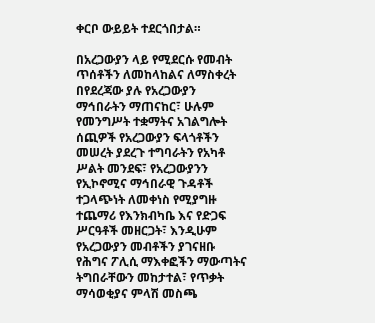ቀርቦ ውይይት ተደርጎበታል።

በአረጋውያን ላይ የሚደርሱ የመብት ጥሰቶችን ለመከላከልና ለማስቀረት በየደረጃው ያሉ የአረጋውያን ማኅበራትን ማጠናከር፣ ሁሉም የመንግሥት ተቋማትና አገልግሎት ሰጪዎች የአረጋውያን ፍላጎቶችን መሠረት ያደረጉ ተግባራትን የአካቶ ሥልት መንደፍ፣ የአረጋውያንን የኢኮኖሚና ማኅበራዊ ጉዳቶች ተጋላጭነት ለመቀነስ የሚያግዙ ተጨማሪ የእንክብካቤ እና የድጋፍ ሥርዓቶች መዘርጋት፣ እንዲሁም የአረጋውያን መብቶችን ያገናዘቡ የሕግና ፖሊሲ ማእቀፎችን ማውጣትና ትግበራቸውን መከታተል፣ የጥቃት ማሳወቂያና ምላሽ መስጫ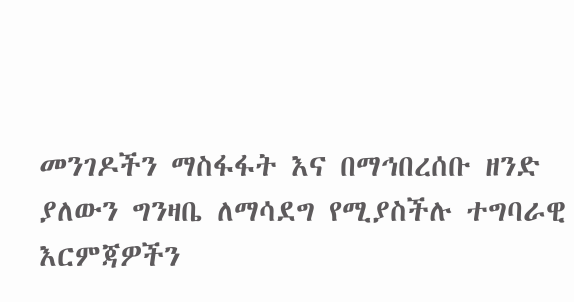መንገዶችን ማስፋፋት እና በማኅበረሰቡ ዘንድ ያለውን ግንዛቤ ለማሳደግ የሚያስችሉ ተግባራዊ እርምጃዎችን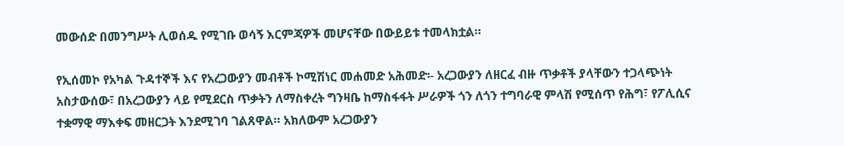መውሰድ በመንግሥት ሊወሰዱ የሚገቡ ወሳኝ እርምጃዎች መሆናቸው በውይይቱ ተመላክቷል።

የኢሰመኮ የአካል ጉዳተኞች እና የአረጋውያን መብቶች ኮሚሽነር መሐመድ አሕመድ፡- አረጋውያን ለዘርፈ ብዙ ጥቃቶች ያላቸውን ተጋላጭነት አስታውሰው፣ በአረጋውያን ላይ የሚደርስ ጥቃትን ለማስቀረት ግንዛቤ ከማስፋፋት ሥራዎች ጎን ለጎን ተግባራዊ ምላሽ የሚሰጥ የሕግ፣ የፖሊሲና ተቋማዊ ማእቀፍ መዘርጋት እንደሚገባ ገልጸዋል። አክለውም አረጋውያን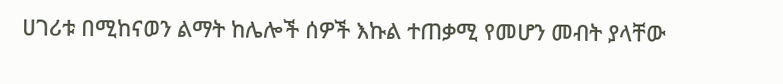ሀገሪቱ በሚከናወን ልማት ከሌሎች ሰዎች እኩል ተጠቃሚ የመሆን መብት ያላቸው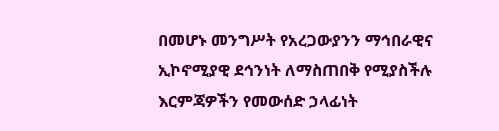በመሆኑ መንግሥት የአረጋውያንን ማኅበራዊና ኢኮኖሚያዊ ደኅንነት ለማስጠበቅ የሚያስችሉ እርምጃዎችን የመውሰድ ኃላፊነት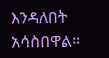እንዳለበት አሳስበዋል።